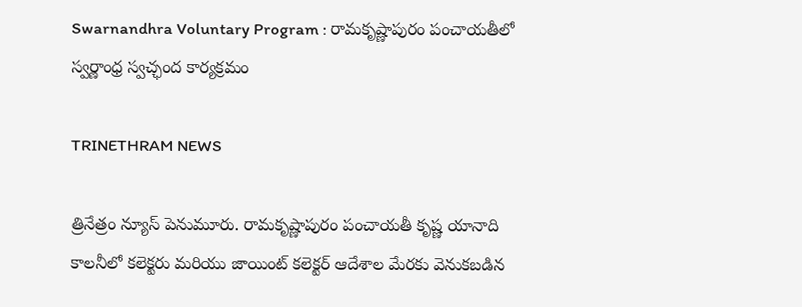Swarnandhra Voluntary Program : రామకృష్ణాపురం పంచాయతీలో స్వర్ణాంధ్ర స్వచ్ఛంద కార్యక్రమం

TRINETHRAM NEWS

త్రినేత్రం న్యూస్ పెనుమూరు. రామకృష్ణాపురం పంచాయతీ కృష్ణ యానాది కాలనీలో కలెక్టరు మరియు జాయింట్ కలెక్టర్ ఆదేశాల మేరకు వెనుకబడిన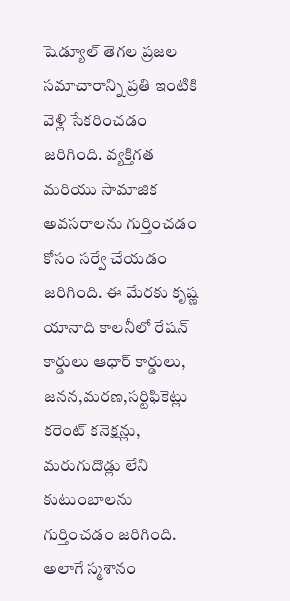షెడ్యూల్ తెగల ప్రజల సమాచారాన్ని ప్రతి ఇంటికి వెళ్లి సేకరించడం జరిగింది. వ్యక్తిగత మరియు సామాజిక అవసరాలను గుర్తించడం కోసం సర్వే చేయడం జరిగింది. ఈ మేరకు కృష్ణ యానాది కాలనీలో రేషన్ కార్డులు ఆధార్ కార్డులు, జనన,మరణ,సర్టిఫికెట్లు కరెంట్ కనెక్షన్లు, మరుగుదొడ్లు లేని కుటుంబాలను గుర్తించడం జరిగింది. అలాగే స్మశానం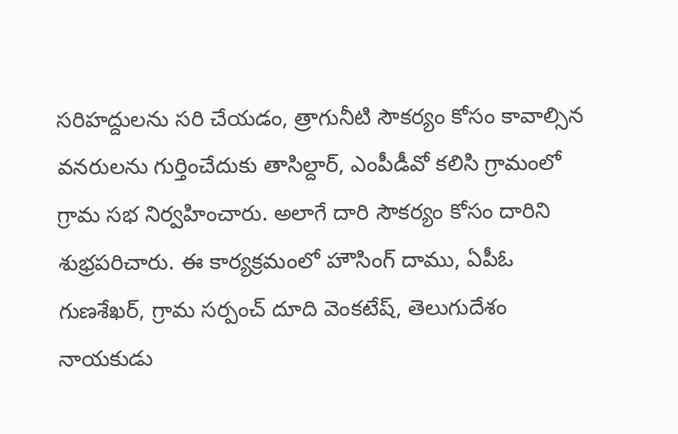సరిహద్దులను సరి చేయడం, త్రాగునీటి సౌకర్యం కోసం కావాల్సిన వనరులను గుర్తించేదుకు తాసిల్దార్, ఎంపీడీవో కలిసి గ్రామంలో గ్రామ సభ నిర్వహించారు. అలాగే దారి సౌకర్యం కోసం దారిని శుభ్రపరిచారు. ఈ కార్యక్రమంలో హౌసింగ్ దాము, ఏపీఓ గుణశేఖర్, గ్రామ సర్పంచ్ దూది వెంకటేష్, తెలుగుదేశం నాయకుడు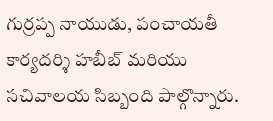గుర్రప్ప నాయుడు, పంచాయతీ కార్యదర్శి హబీబ్ మరియు సచివాలయ సిబ్బంది పాల్గొన్నారు.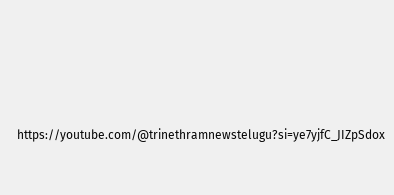https://youtube.com/@trinethramnewstelugu?si=ye7yjfC_JIZpSdox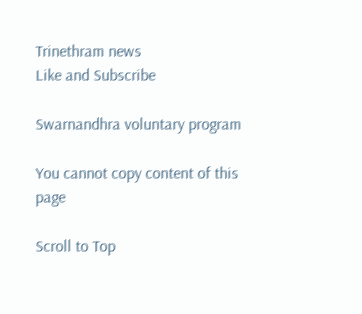Trinethram news
Like and Subscribe

Swarnandhra voluntary program

You cannot copy content of this page

Scroll to Top